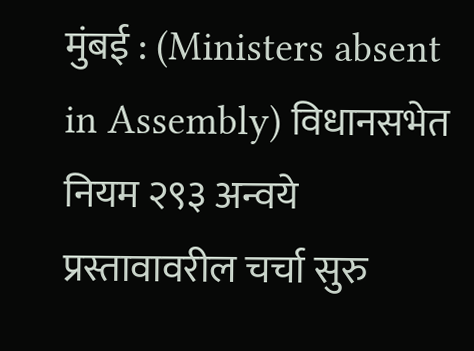मुंबई : (Ministers absent in Assembly) विधानसभेत नियम २९३ अन्वये प्रस्तावावरील चर्चा सुरु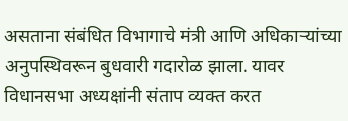असताना संबंधित विभागाचे मंत्री आणि अधिकाऱ्यांच्या अनुपस्थिवरून बुधवारी गदारोळ झाला. यावर विधानसभा अध्यक्षांनी संताप व्यक्त करत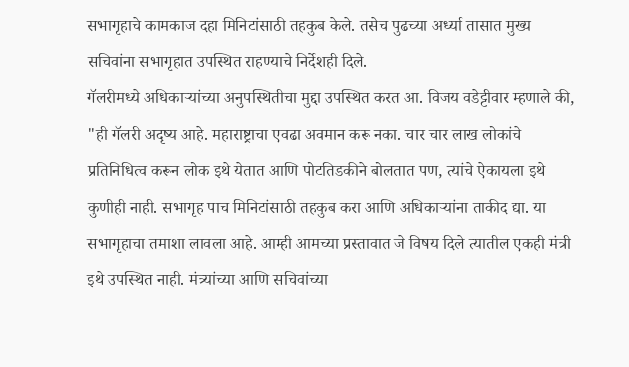सभागृहाचे कामकाज दहा मिनिटांसाठी तहकुब केले. तसेच पुढच्या अर्ध्या तासात मुख्य सचिवांना सभागृहात उपस्थित राहण्याचे निर्देशही दिले.
गॅलरीमध्ये अधिकाऱ्यांच्या अनुपस्थितीचा मुद्दा उपस्थित करत आ. विजय वडेट्टीवार म्हणाले की, "ही गॅलरी अदृष्य आहे. महाराष्ट्राचा एवढा अवमान करू नका. चार चार लाख लोकांचे प्रतिनिधित्व करून लोक इथे येतात आणि पोटतिडकीने बोलतात पण, त्यांचे ऐकायला इथे कुणीही नाही. सभागृह पाच मिनिटांसाठी तहकुब करा आणि अधिकाऱ्यांना ताकीद द्या. या सभागृहाचा तमाशा लावला आहे. आम्ही आमच्या प्रस्तावात जे विषय दिले त्यातील एकही मंत्री इथे उपस्थित नाही. मंत्र्यांच्या आणि सचिवांच्या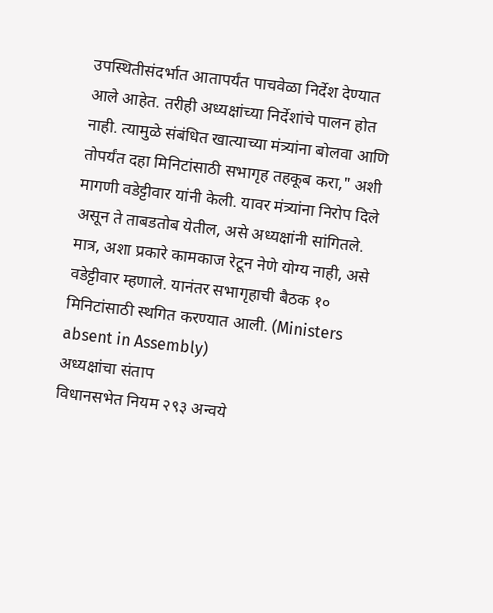उपस्थितीसंदर्भात आतापर्यंत पाचवेळा निर्देश देण्यात आले आहेत. तरीही अध्यक्षांच्या निर्देशांचे पालन होत नाही. त्यामुळे संबंधित खात्याच्या मंत्र्यांना बोलवा आणि तोपर्यंत दहा मिनिटांसाठी सभागृह तहकूब करा," अशी मागणी वडेट्टीवार यांनी केली. यावर मंत्र्यांना निरोप दिले असून ते ताबडतोब येतील, असे अध्यक्षांनी सांगितले. मात्र, अशा प्रकारे कामकाज रेटून नेणे योग्य नाही, असे वडेट्टीवार म्हणाले. यानंतर सभागृहाची बैठक १० मिनिटांसाठी स्थगित करण्यात आली. (Ministers absent in Assembly)
अध्यक्षांचा संताप
विधानसभेत नियम २९३ अन्वये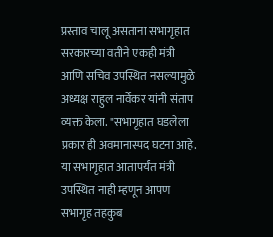प्रस्ताव चालू असताना सभागृहात सरकारच्या वतीने एकही मंत्री आणि सचिव उपस्थित नसल्यामुळे अध्यक्ष राहुल नार्वेकर यांनी संताप व्यक्त केला. "सभागृहात घडलेला प्रकार ही अवमानास्पद घटना आहे. या सभागृहात आतापर्यंत मंत्री उपस्थित नाही म्हणून आपण सभागृह तहकुब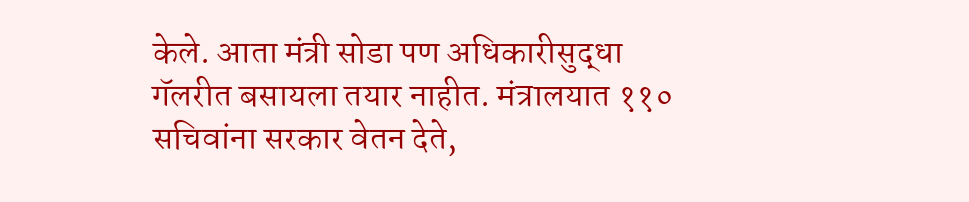केले. आता मंत्री सोडा पण अधिकारीसुद्धा गॅलरीत बसायला तयार नाहीत. मंत्रालयात ११० सचिवांना सरकार वेतन देते,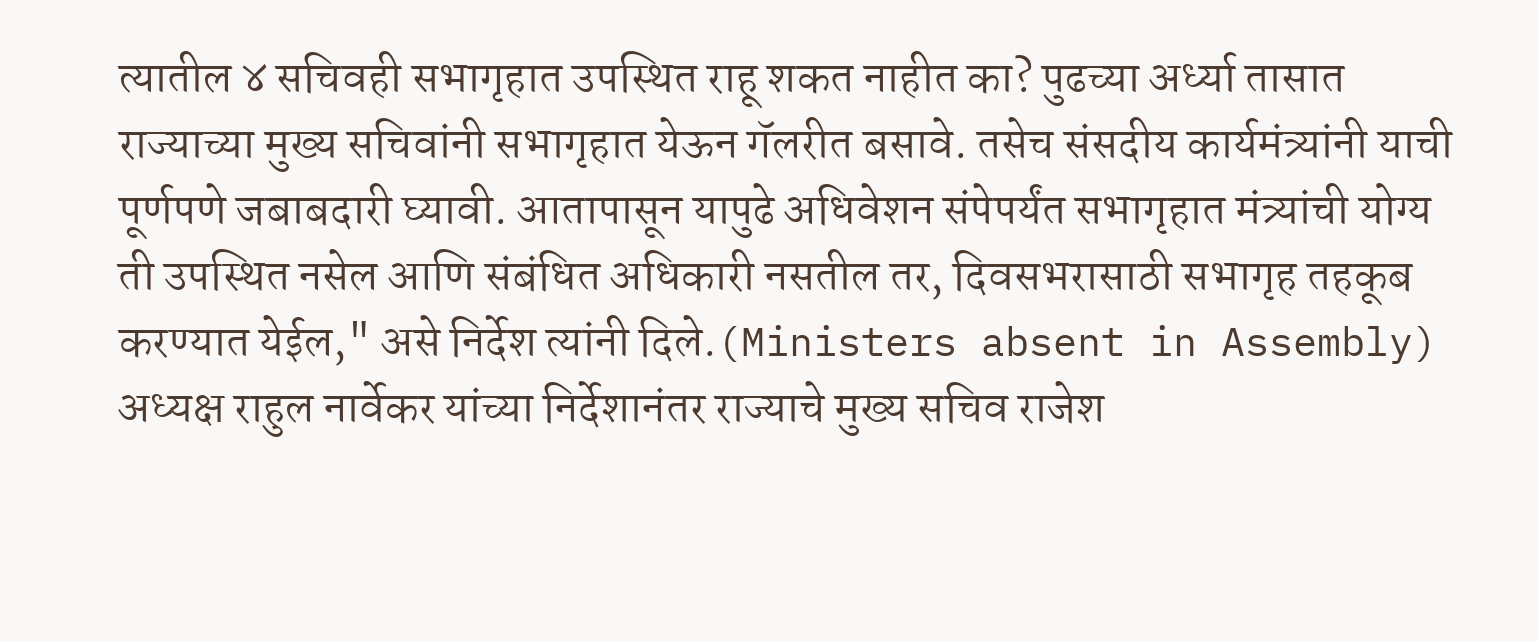त्यातील ४ सचिवही सभागृहात उपस्थित राहू शकत नाहीत का? पुढच्या अर्ध्या तासात राज्याच्या मुख्य सचिवांनी सभागृहात येऊन गॅलरीत बसावे. तसेच संसदीय कार्यमंत्र्यांनी याची पूर्णपणे जबाबदारी घ्यावी. आतापासून यापुढे अधिवेशन संपेपर्यंत सभागृहात मंत्र्यांची योग्य ती उपस्थित नसेल आणि संबंधित अधिकारी नसतील तर, दिवसभरासाठी सभागृह तहकूब करण्यात येईल," असे निर्देश त्यांनी दिले.(Ministers absent in Assembly)
अध्यक्ष राहुल नार्वेकर यांच्या निर्देशानंतर राज्याचे मुख्य सचिव राजेश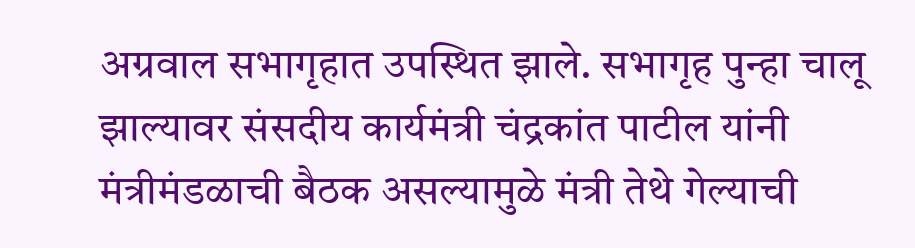अग्रवाल सभागृहात उपस्थित झाले. सभागृह पुन्हा चालू झाल्यावर संसदीय कार्यमंत्री चंद्रकांत पाटील यांनी मंत्रीमंडळाची बैठक असल्यामुळे मंत्री तेथे गेल्याची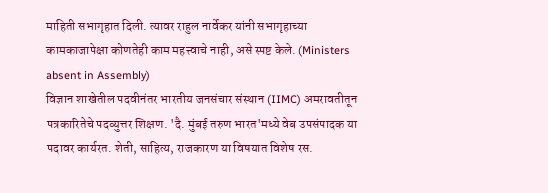माहिती सभागृहात दिली. त्यावर राहुल नार्वेकर यांनी सभागृहाच्या कामकाजापेक्षा कोणतेही काम महत्त्वाचे नाही, असे स्पष्ट केले. (Ministers absent in Assembly)
विज्ञान शाखेतील पदवीनंतर भारतीय जनसंचार संस्थान (IIMC) अमरावतीतून पत्रकारितेचे पदव्युत्तर शिक्षण. 'दै. मुंबई तरुण भारत'मध्ये वेब उपसंपादक या पदावर कार्यरत. शेती, साहित्य, राजकारण या विषयात विशेष रस.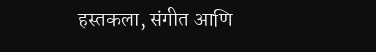हस्तकला, संगीत आणि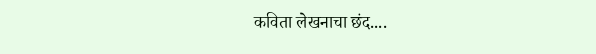कविता लेखनाचा छंद....